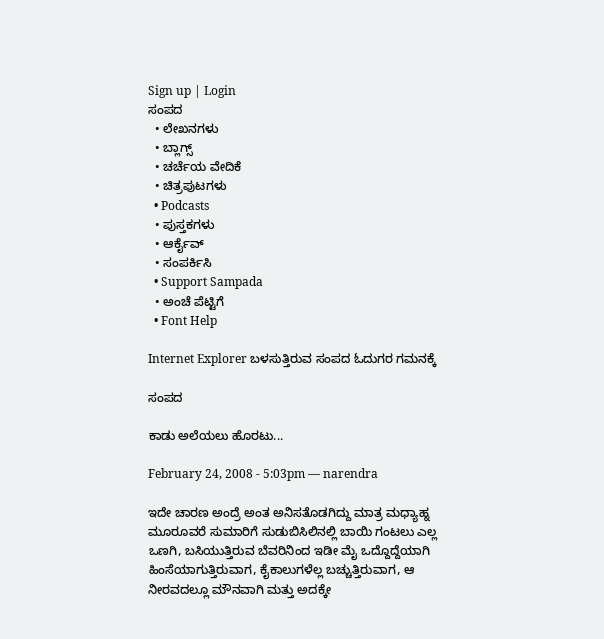Sign up | Login
ಸಂಪದ
  • ಲೇಖನಗಳು
  • ಬ್ಲಾಗ್ಸ್
  • ಚರ್ಚೆಯ ವೇದಿಕೆ
  • ಚಿತ್ರಪುಟಗಳು
  • Podcasts
  • ಪುಸ್ತಕಗಳು
  • ಆರ್ಕೈವ್
  • ಸಂಪರ್ಕಿಸಿ
  • Support Sampada
  • ಅಂಚೆ ಪೆಟ್ಟಿಗೆ
  • Font Help

Internet Explorer ಬಳಸುತ್ತಿರುವ ಸಂಪದ ಓದುಗರ ಗಮನಕ್ಕೆ

ಸಂಪದ

ಕಾಡು ಅಲೆಯಲು ಹೊರಟು...

February 24, 2008 - 5:03pm — narendra

ಇದೇ ಚಾರಣ ಅಂದ್ರೆ ಅಂತ ಅನಿಸತೊಡಗಿದ್ದು ಮಾತ್ರ ಮಧ್ಯಾಹ್ನ ಮೂರೂವರೆ ಸುಮಾರಿಗೆ ಸುಡುಬಿಸಿಲಿನಲ್ಲಿ ಬಾಯಿ ಗಂಟಲು ಎಲ್ಲ ಒಣಗಿ, ಬಸಿಯುತ್ತಿರುವ ಬೆವರಿನಿಂದ ಇಡೀ ಮೈ ಒದ್ದೊದ್ದೆಯಾಗಿ ಹಿಂಸೆಯಾಗುತ್ತಿರುವಾಗ, ಕೈಕಾಲುಗಳೆಲ್ಲ ಬಚ್ಚುತ್ತಿರುವಾಗ, ಆ ನೀರವದಲ್ಲೂ ಮೌನವಾಗಿ ಮತ್ತು ಅದಕ್ಕೇ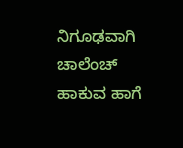ನಿಗೂಢವಾಗಿ ಚಾಲೆಂಚ್ ಹಾಕುವ ಹಾಗೆ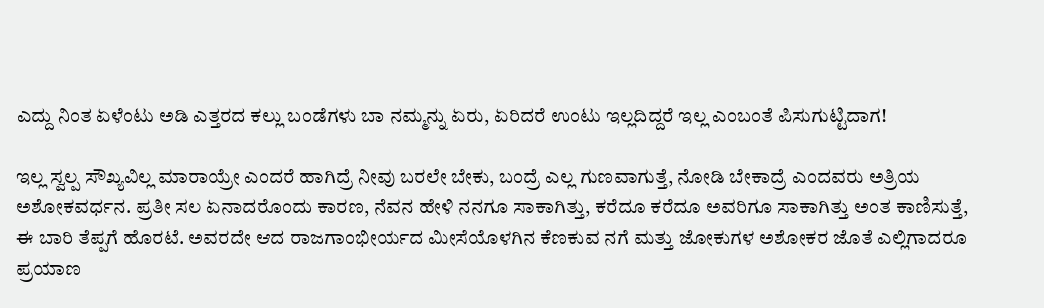ಎದ್ದು ನಿಂತ ಏಳೆಂಟು ಅಡಿ ಎತ್ತರದ ಕಲ್ಲು ಬಂಡೆಗಳು ಬಾ ನಮ್ಮನ್ನು ಏರು, ಏರಿದರೆ ಉಂಟು ಇಲ್ಲದಿದ್ದರೆ ಇಲ್ಲ ಎಂಬಂತೆ ಪಿಸುಗುಟ್ಟಿದಾಗ!

ಇಲ್ಲ ಸ್ವಲ್ಪ ಸೌಖ್ಯವಿಲ್ಲ ಮಾರಾಯ್ರೇ ಎಂದರೆ ಹಾಗಿದ್ರೆ ನೀವು ಬರಲೇ ಬೇಕು, ಬಂದ್ರೆ ಎಲ್ಲ ಗುಣವಾಗುತ್ತೆ, ನೋಡಿ ಬೇಕಾದ್ರೆ ಎಂದವರು ಅತ್ರಿಯ ಅಶೋಕವರ್ಧನ. ಪ್ರತೀ ಸಲ ಏನಾದರೊಂದು ಕಾರಣ, ನೆವನ ಹೇಳಿ ನನಗೂ ಸಾಕಾಗಿತ್ತು, ಕರೆದೂ ಕರೆದೂ ಅವರಿಗೂ ಸಾಕಾಗಿತ್ತು ಅಂತ ಕಾಣಿಸುತ್ತೆ, ಈ ಬಾರಿ ತೆಪ್ಪಗೆ ಹೊರಟೆ. ಅವರದೇ ಆದ ರಾಜಗಾಂಭೀರ್ಯದ ಮೀಸೆಯೊಳಗಿನ ಕೆಣಕುವ ನಗೆ ಮತ್ತು ಜೋಕುಗಳ ಅಶೋಕರ ಜೊತೆ ಎಲ್ಲಿಗಾದರೂ ಪ್ರಯಾಣ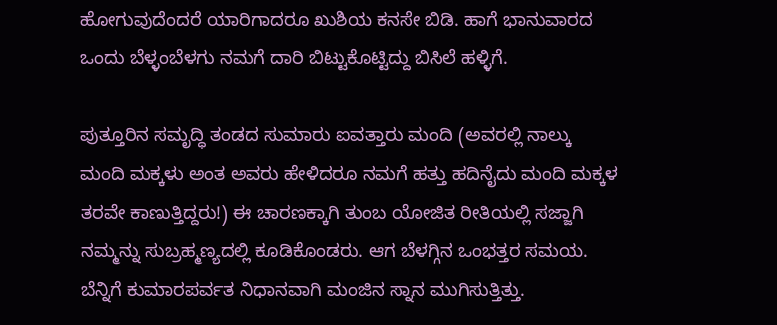ಹೋಗುವುದೆಂದರೆ ಯಾರಿಗಾದರೂ ಖುಶಿಯ ಕನಸೇ ಬಿಡಿ. ಹಾಗೆ ಭಾನುವಾರದ ಒಂದು ಬೆಳ್ಳಂಬೆಳಗು ನಮಗೆ ದಾರಿ ಬಿಟ್ಟುಕೊಟ್ಟಿದ್ದು ಬಿಸಿಲೆ ಹಳ್ಳಿಗೆ.

ಪುತ್ತೂರಿನ ಸಮೃದ್ಧಿ ತಂಡದ ಸುಮಾರು ಐವತ್ತಾರು ಮಂದಿ (ಅವರಲ್ಲಿ ನಾಲ್ಕು ಮಂದಿ ಮಕ್ಕಳು ಅಂತ ಅವರು ಹೇಳಿದರೂ ನಮಗೆ ಹತ್ತು ಹದಿನೈದು ಮಂದಿ ಮಕ್ಕಳ ತರವೇ ಕಾಣುತ್ತಿದ್ದರು!) ಈ ಚಾರಣಕ್ಕಾಗಿ ತುಂಬ ಯೋಜಿತ ರೀತಿಯಲ್ಲಿ ಸಜ್ಜಾಗಿ ನಮ್ಮನ್ನು ಸುಬ್ರಹ್ಮಣ್ಯದಲ್ಲಿ ಕೂಡಿಕೊಂಡರು. ಆಗ ಬೆಳಗ್ಗಿನ ಒಂಭತ್ತರ ಸಮಯ. ಬೆನ್ನಿಗೆ ಕುಮಾರಪರ್ವತ ನಿಧಾನವಾಗಿ ಮಂಜಿನ ಸ್ನಾನ ಮುಗಿಸುತ್ತಿತ್ತು.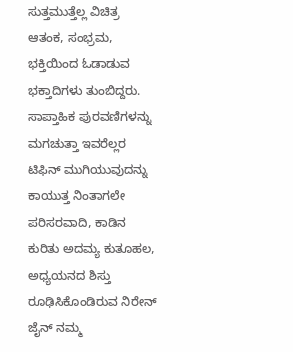ಸುತ್ತಮುತ್ತೆಲ್ಲ ವಿಚಿತ್ರ ಆತಂಕ, ಸಂಭ್ರಮ, ಭಕ್ತಿಯಿಂದ ಓಡಾಡುವ ಭಕ್ತಾದಿಗಳು ತುಂಬಿದ್ದರು. ಸಾಪ್ತಾಹಿಕ ಪುರವಣಿಗಳನ್ನು ಮಗಚುತ್ತಾ ಇವರೆಲ್ಲರ ಟಿಫಿನ್ ಮುಗಿಯುವುದನ್ನು ಕಾಯುತ್ತ ನಿಂತಾಗಲೇ ಪರಿಸರವಾದಿ, ಕಾಡಿನ ಕುರಿತು ಅದಮ್ಯ ಕುತೂಹಲ, ಅಧ್ಯಯನದ ಶಿಸ್ತು ರೂಢಿಸಿಕೊಂಡಿರುವ ನಿರೇನ್ ಜೈನ್ ನಮ್ಮ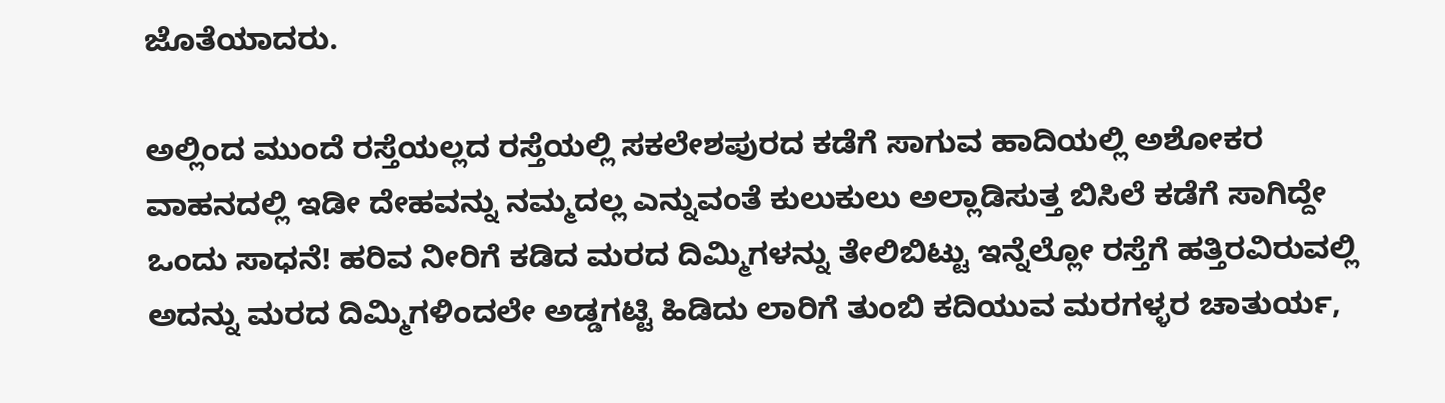ಜೊತೆಯಾದರು.

ಅಲ್ಲಿಂದ ಮುಂದೆ ರಸ್ತೆಯಲ್ಲದ ರಸ್ತೆಯಲ್ಲಿ ಸಕಲೇಶಪುರದ ಕಡೆಗೆ ಸಾಗುವ ಹಾದಿಯಲ್ಲಿ ಅಶೋಕರ ವಾಹನದಲ್ಲಿ ಇಡೀ ದೇಹವನ್ನು ನಮ್ಮದಲ್ಲ ಎನ್ನುವಂತೆ ಕುಲುಕುಲು ಅಲ್ಲಾಡಿಸುತ್ತ ಬಿಸಿಲೆ ಕಡೆಗೆ ಸಾಗಿದ್ದೇ ಒಂದು ಸಾಧನೆ! ಹರಿವ ನೀರಿಗೆ ಕಡಿದ ಮರದ ದಿಮ್ಮಿಗಳನ್ನು ತೇಲಿಬಿಟ್ಟು ಇನ್ನೆಲ್ಲೋ ರಸ್ತೆಗೆ ಹತ್ತಿರವಿರುವಲ್ಲಿ ಅದನ್ನು ಮರದ ದಿಮ್ಮಿಗಳಿಂದಲೇ ಅಡ್ಡಗಟ್ಟಿ ಹಿಡಿದು ಲಾರಿಗೆ ತುಂಬಿ ಕದಿಯುವ ಮರಗಳ್ಳರ ಚಾತುರ್ಯ,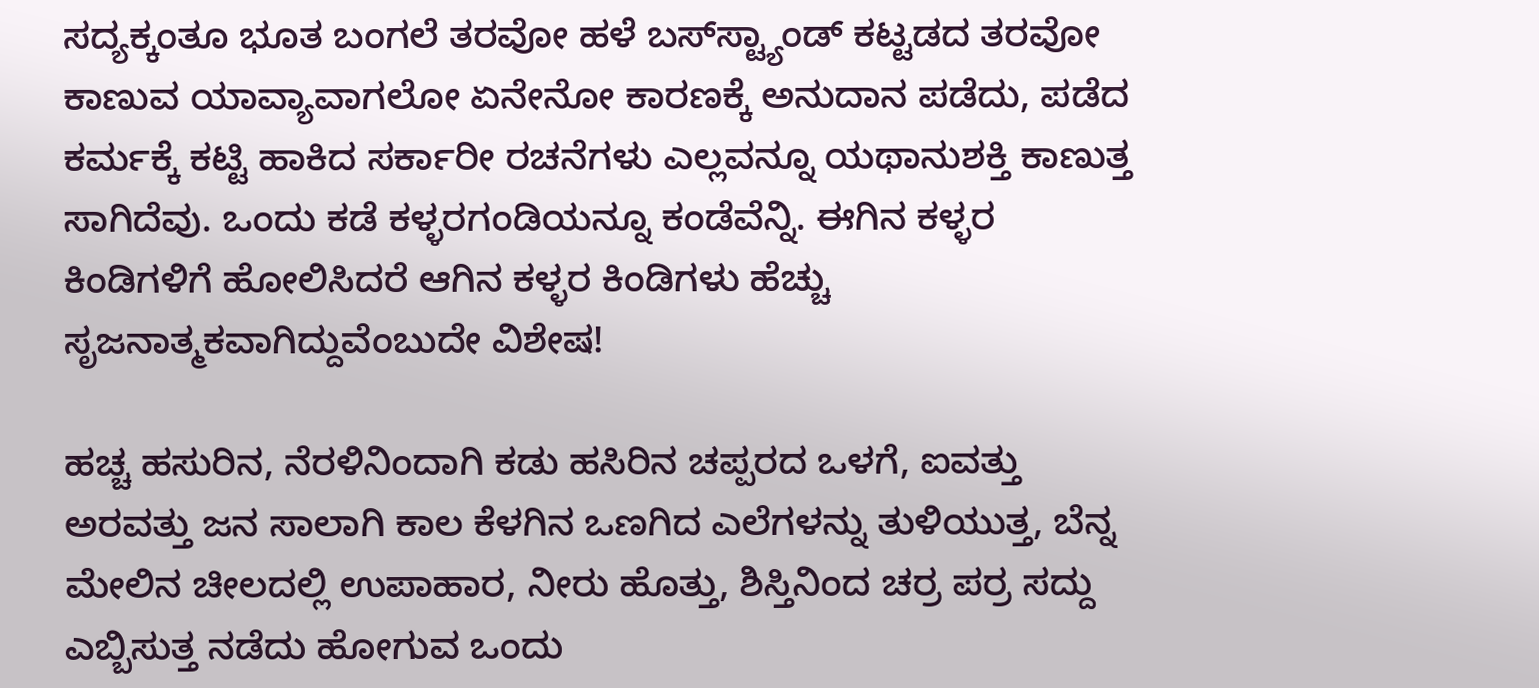ಸದ್ಯಕ್ಕಂತೂ ಭೂತ ಬಂಗಲೆ ತರವೋ ಹಳೆ ಬಸ್‌ಸ್ಟ್ಯಾಂಡ್ ಕಟ್ಟಡದ ತರವೋ ಕಾಣುವ ಯಾವ್ಯಾವಾಗಲೋ ಏನೇನೋ ಕಾರಣಕ್ಕೆ ಅನುದಾನ ಪಡೆದು, ಪಡೆದ ಕರ್ಮಕ್ಕೆ ಕಟ್ಟಿ ಹಾಕಿದ ಸರ್ಕಾರೀ ರಚನೆಗಳು ಎಲ್ಲವನ್ನೂ ಯಥಾನುಶಕ್ತಿ ಕಾಣುತ್ತ ಸಾಗಿದೆವು. ಒಂದು ಕಡೆ ಕಳ್ಳರಗಂಡಿಯನ್ನೂ ಕಂಡೆವೆನ್ನಿ. ಈಗಿನ ಕಳ್ಳರ ಕಿಂಡಿಗಳಿಗೆ ಹೋಲಿಸಿದರೆ ಆಗಿನ ಕಳ್ಳರ ಕಿಂಡಿಗಳು ಹೆಚ್ಚು ಸೃಜನಾತ್ಮಕವಾಗಿದ್ದುವೆಂಬುದೇ ವಿಶೇಷ!

ಹಚ್ಚ ಹಸುರಿನ, ನೆರಳಿನಿಂದಾಗಿ ಕಡು ಹಸಿರಿನ ಚಪ್ಪರದ ಒಳಗೆ, ಐವತ್ತು ಅರವತ್ತು ಜನ ಸಾಲಾಗಿ ಕಾಲ ಕೆಳಗಿನ ಒಣಗಿದ ಎಲೆಗಳನ್ನು ತುಳಿಯುತ್ತ, ಬೆನ್ನ ಮೇಲಿನ ಚೀಲದಲ್ಲಿ ಉಪಾಹಾರ, ನೀರು ಹೊತ್ತು, ಶಿಸ್ತಿನಿಂದ ಚರ್ರ ಪರ್ರ ಸದ್ದು ಎಬ್ಬಿಸುತ್ತ ನಡೆದು ಹೋಗುವ ಒಂದು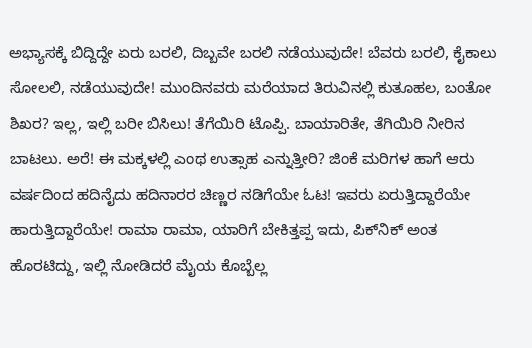ಅಭ್ಯಾಸಕ್ಕೆ ಬಿದ್ದಿದ್ದೇ ಏರು ಬರಲಿ, ದಿಬ್ಬವೇ ಬರಲಿ ನಡೆಯುವುದೇ! ಬೆವರು ಬರಲಿ, ಕೈಕಾಲು ಸೋಲಲಿ, ನಡೆಯುವುದೇ! ಮುಂದಿನವರು ಮರೆಯಾದ ತಿರುವಿನಲ್ಲಿ ಕುತೂಹಲ, ಬಂತೋ ಶಿಖರ? ಇಲ್ಲ, ಇಲ್ಲಿ ಬರೀ ಬಿಸಿಲು! ತೆಗೆಯಿರಿ ಟೊಪ್ಪಿ. ಬಾಯಾರಿತೇ, ತೆಗಿಯಿರಿ ನೀರಿನ ಬಾಟಲು. ಅರೆ! ಈ ಮಕ್ಕಳಲ್ಲಿ ಎಂಥ ಉತ್ಸಾಹ ಎನ್ನುತ್ತೀರಿ? ಜಿಂಕೆ ಮರಿಗಳ ಹಾಗೆ ಆರು ವರ್ಷದಿಂದ ಹದಿನೈದು ಹದಿನಾರರ ಚಿಣ್ಣರ ನಡಿಗೆಯೇ ಓಟ! ಇವರು ಏರುತ್ತಿದ್ದಾರೆಯೇ ಹಾರುತ್ತಿದ್ದಾರೆಯೇ! ರಾಮಾ ರಾಮಾ, ಯಾರಿಗೆ ಬೇಕಿತ್ತಪ್ಪ ಇದು, ಪಿಕ್‌ನಿಕ್ ಅಂತ ಹೊರಟಿದ್ದು, ಇಲ್ಲಿ ನೋಡಿದರೆ ಮೈಯ ಕೊಬ್ಬೆಲ್ಲ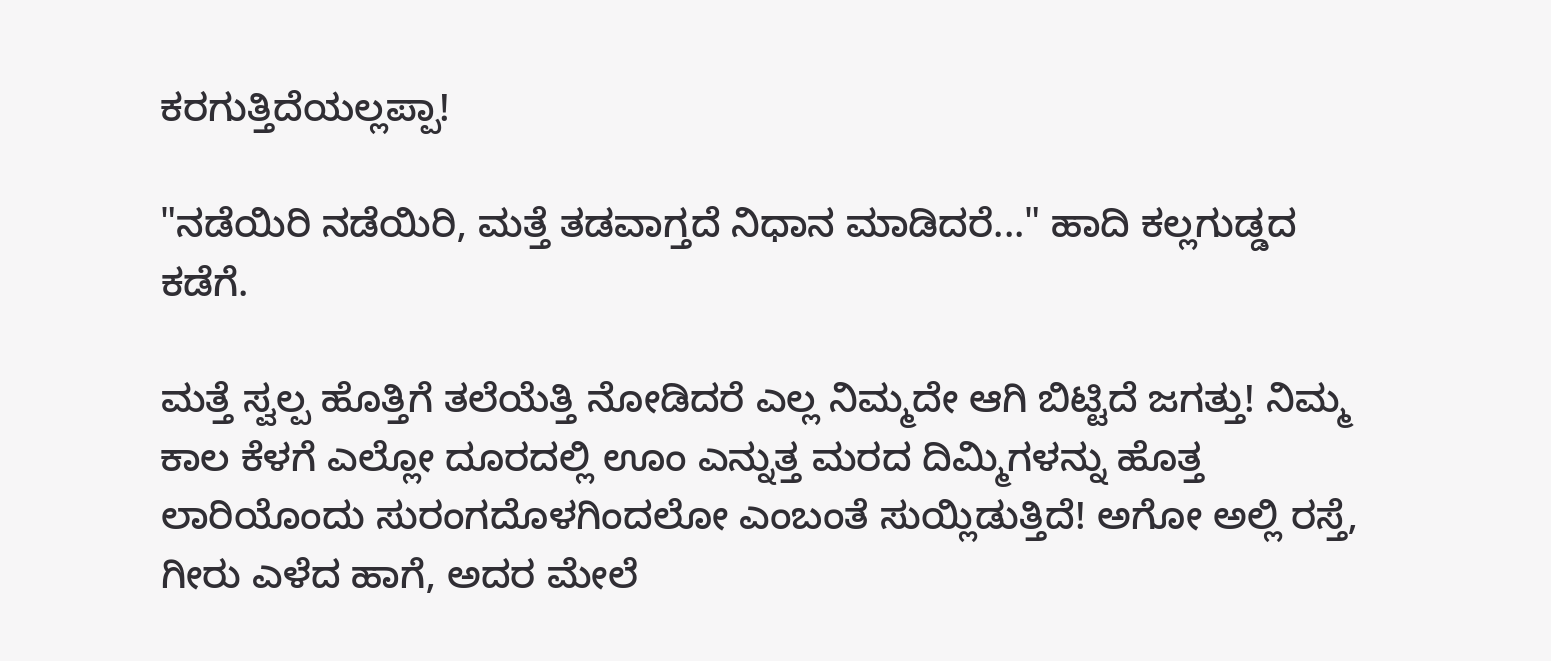ಕರಗುತ್ತಿದೆಯಲ್ಲಪ್ಪಾ!

"ನಡೆಯಿರಿ ನಡೆಯಿರಿ, ಮತ್ತೆ ತಡವಾಗ್ತದೆ ನಿಧಾನ ಮಾಡಿದರೆ..." ಹಾದಿ ಕಲ್ಲಗುಡ್ಡದ ಕಡೆಗೆ.

ಮತ್ತೆ ಸ್ವಲ್ಪ ಹೊತ್ತಿಗೆ ತಲೆಯೆತ್ತಿ ನೋಡಿದರೆ ಎಲ್ಲ ನಿಮ್ಮದೇ ಆಗಿ ಬಿಟ್ಟಿದೆ ಜಗತ್ತು! ನಿಮ್ಮ ಕಾಲ ಕೆಳಗೆ ಎಲ್ಲೋ ದೂರದಲ್ಲಿ ಊಂ ಎನ್ನುತ್ತ ಮರದ ದಿಮ್ಮಿಗಳನ್ನು ಹೊತ್ತ ಲಾರಿಯೊಂದು ಸುರಂಗದೊಳಗಿಂದಲೋ ಎಂಬಂತೆ ಸುಯ್ಲಿಡುತ್ತಿದೆ! ಅಗೋ ಅಲ್ಲಿ ರಸ್ತೆ, ಗೀರು ಎಳೆದ ಹಾಗೆ, ಅದರ ಮೇಲೆ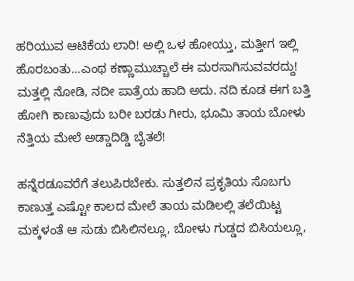ಹರಿಯುವ ಆಟಿಕೆಯ ಲಾರಿ! ಅಲ್ಲಿ ಒಳ ಹೋಯ್ತು, ಮತ್ತೀಗ ಇಲ್ಲಿ ಹೊರಬಂತು...ಎಂಥ ಕಣ್ಣಾಮುಚ್ಚಾಲೆ ಈ ಮರಸಾಗಿಸುವವರದ್ದು! ಮತ್ತಲ್ಲಿ ನೋಡಿ, ನದೀ ಪಾತ್ರೆಯ ಹಾದಿ ಅದು. ನದಿ ಕೂಡ ಈಗ ಬತ್ತಿ ಹೋಗಿ ಕಾಣುವುದು ಬರೀ ಬರಡು ಗೀರು, ಭೂಮಿ ತಾಯ ಬೋಳು ನೆತ್ತಿಯ ಮೇಲೆ ಅಡ್ಡಾದಿಡ್ಡಿ ಬೈತಲೆ!

ಹನ್ನೆರಡೂವರೆಗೆ ತಲುಪಿರಬೇಕು. ಸುತ್ತಲಿನ ಪ್ರಕೃತಿಯ ಸೊಬಗು ಕಾಣುತ್ತ ಎಷ್ಟೋ ಕಾಲದ ಮೇಲೆ ತಾಯ ಮಡಿಲಲ್ಲಿ ತಲೆಯಿಟ್ಟ ಮಕ್ಕಳಂತೆ ಆ ಸುಡು ಬಿಸಿಲಿನಲ್ಲೂ, ಬೋಳು ಗುಡ್ಡದ ಬಿಸಿಯಲ್ಲೂ,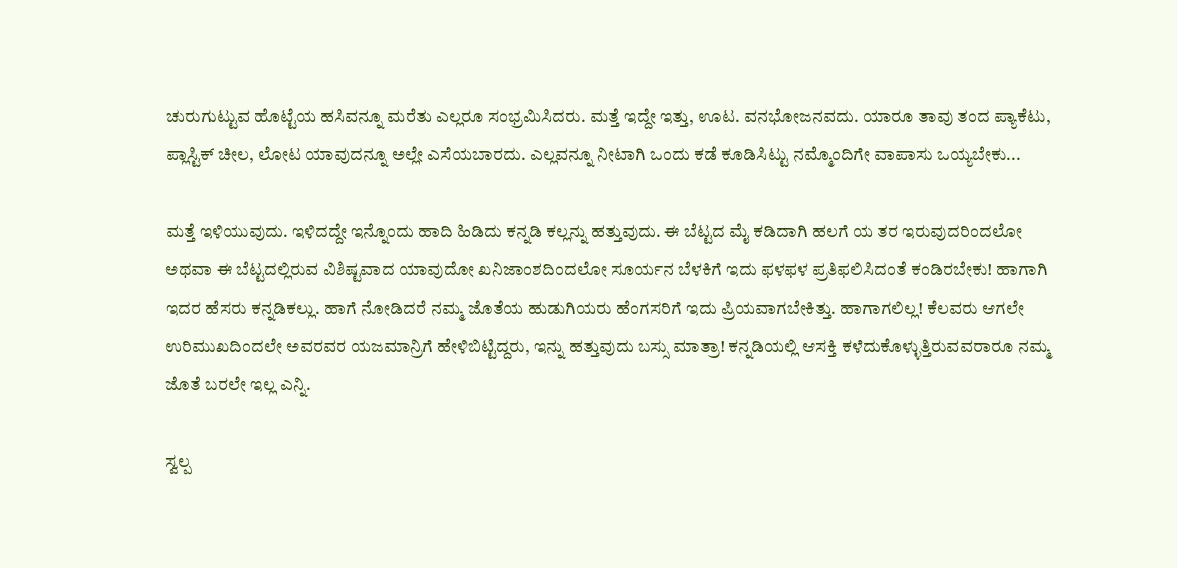ಚುರುಗುಟ್ಟುವ ಹೊಟ್ಟೆಯ ಹಸಿವನ್ನೂ ಮರೆತು ಎಲ್ಲರೂ ಸಂಭ್ರಮಿಸಿದರು. ಮತ್ತೆ ಇದ್ದೇ ಇತ್ತು, ಊಟ. ವನಭೋಜನವದು. ಯಾರೂ ತಾವು ತಂದ ಪ್ಯಾಕೆಟು, ಪ್ಲಾಸ್ಟಿಕ್ ಚೀಲ, ಲೋಟ ಯಾವುದನ್ನೂ ಅಲ್ಲೇ ಎಸೆಯಬಾರದು. ಎಲ್ಲವನ್ನೂ ನೀಟಾಗಿ ಒಂದು ಕಡೆ ಕೂಡಿಸಿಟ್ಟು ನಮ್ಮೊಂದಿಗೇ ವಾಪಾಸು ಒಯ್ಯಬೇಕು...

ಮತ್ತೆ ಇಳಿಯುವುದು. ಇಳಿದದ್ದೇ ಇನ್ನೊಂದು ಹಾದಿ ಹಿಡಿದು ಕನ್ನಡಿ ಕಲ್ಲನ್ನು ಹತ್ತುವುದು. ಈ ಬೆಟ್ಟದ ಮೈ ಕಡಿದಾಗಿ ಹಲಗೆ ಯ ತರ ಇರುವುದರಿಂದಲೋ ಅಥವಾ ಈ ಬೆಟ್ಟದಲ್ಲಿರುವ ವಿಶಿಷ್ಟವಾದ ಯಾವುದೋ ಖನಿಜಾಂಶದಿಂದಲೋ ಸೂರ್ಯನ ಬೆಳಕಿಗೆ ಇದು ಫಳಫಳ ಪ್ರತಿಫಲಿಸಿದಂತೆ ಕಂಡಿರಬೇಕು! ಹಾಗಾಗಿ ಇದರ ಹೆಸರು ಕನ್ನಡಿಕಲ್ಲು. ಹಾಗೆ ನೋಡಿದರೆ ನಮ್ಮ ಜೊತೆಯ ಹುಡುಗಿಯರು ಹೆಂಗಸರಿಗೆ ಇದು ಪ್ರಿಯವಾಗಬೇಕಿತ್ತು. ಹಾಗಾಗಲಿಲ್ಲ! ಕೆಲವರು ಆಗಲೇ ಉರಿಮುಖದಿಂದಲೇ ಅವರವರ ಯಜಮಾನ್ರಿಗೆ ಹೇಳಿಬಿಟ್ಟಿದ್ದರು, ಇನ್ನು ಹತ್ತುವುದು ಬಸ್ಸು ಮಾತ್ರಾ! ಕನ್ನಡಿಯಲ್ಲಿ ಆಸಕ್ತಿ ಕಳೆದುಕೊಳ್ಳುತ್ತಿರುವವರಾರೂ ನಮ್ಮ ಜೊತೆ ಬರಲೇ ಇಲ್ಲ ಎನ್ನಿ.

ಸ್ವಲ್ಪ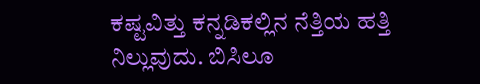ಕಷ್ಟವಿತ್ತು ಕನ್ನಡಿಕಲ್ಲಿನ ನೆತ್ತಿಯ ಹತ್ತಿ ನಿಲ್ಲುವುದು. ಬಿಸಿಲೂ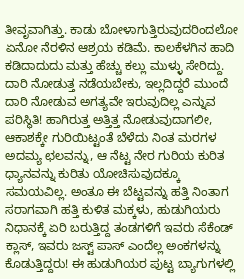ತೀವೃವಾಗಿತ್ತು. ಕಾಡು ಬೋಳಾಗುತ್ತಿರುವುದರಿಂದಲೋ ಏನೋ ನೆರಳಿನ ಆಶ್ರಯ ಕಡಿಮೆ. ಕಾಲಕೆಳಗಿನ ಹಾದಿ ಕಡಿದಾದುದು ಮತ್ತು ಹೆಚ್ಚು ಕಲ್ಲು ಮುಳ್ಳು ಸೇರಿದ್ದು. ದಾರಿ ನೋಡುತ್ತ ನಡೆಯಬೇಕು, ಇಲ್ಲದಿದ್ದರೆ ಮುಂದೆ ದಾರಿ ನೋಡುವ ಅಗತ್ಯವೇ ಇರುವುದಿಲ್ಲ ಎನ್ನುವ ಪರಿಸ್ಥಿತಿ! ಹಾಗಿರುತ್ತ ಅತ್ತಿತ್ತ ನೋಡುವುದಾಗಲೀ, ಆಕಾಶಕ್ಕೇ ಗುರಿಯಿಟ್ಟಂತೆ ಬೆಳೆದು ನಿಂತ ಮರಗಳ ಅದಮ್ಯ ಛಲವನ್ನು, ಆ ನೆಟ್ಟ ನೇರ ಗುರಿಯ ಕುರಿತ ಧ್ಯಾನವನ್ನು ಕುರಿತು ಯೋಚಿಸುವುದಕ್ಕೂ ಸಮಯವಿಲ್ಲ. ಅಂತೂ ಈ ಬೆಟ್ಟವನ್ನು ಹತ್ತಿ ನಿಂತಾಗ ಸರಾಗವಾಗಿ ಹತ್ತಿ ಕುಳಿತ ಮಕ್ಕಳು, ಹುಡುಗಿಯರು ನಿಧಾನಕ್ಕೆ ಏರಿ ಬರುತ್ತಿದ್ದ ತಂಡಗಳಿಗೆ ಇವರು ಸೆಕೆಂಡ್ ಕ್ಲಾಸ್, ಇವರು ಜಸ್ಟ್ ಪಾಸ್ ಎಂದೆಲ್ಲ ಅಂಕಗಳನ್ನು ಕೊಡುತ್ತಿದ್ದರು! ಈ ಹುಡುಗಿಯರ ಪುಟ್ಟ ಬ್ಯಾಗುಗಳಲ್ಲಿ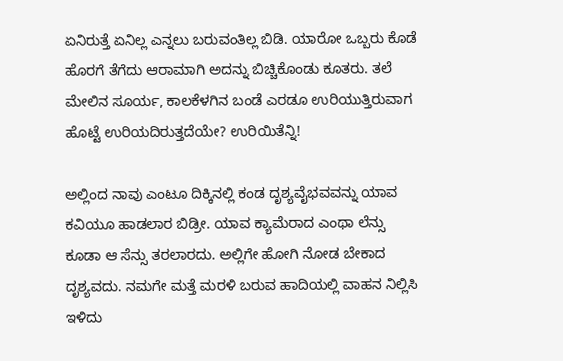ಏನಿರುತ್ತೆ ಏನಿಲ್ಲ ಎನ್ನಲು ಬರುವಂತಿಲ್ಲ ಬಿಡಿ. ಯಾರೋ ಒಬ್ಬರು ಕೊಡೆ ಹೊರಗೆ ತೆಗೆದು ಆರಾಮಾಗಿ ಅದನ್ನು ಬಿಚ್ಚಿಕೊಂಡು ಕೂತರು. ತಲೆ ಮೇಲಿನ ಸೂರ್ಯ, ಕಾಲಕೆಳಗಿನ ಬಂಡೆ ಎರಡೂ ಉರಿಯುತ್ತಿರುವಾಗ ಹೊಟ್ಟೆ ಉರಿಯದಿರುತ್ತದೆಯೇ? ಉರಿಯಿತೆನ್ನಿ!

ಅಲ್ಲಿಂದ ನಾವು ಎಂಟೂ ದಿಕ್ಕಿನಲ್ಲಿ ಕಂಡ ದೃಶ್ಯವೈಭವವನ್ನು ಯಾವ ಕವಿಯೂ ಹಾಡಲಾರ ಬಿಡ್ರೀ. ಯಾವ ಕ್ಯಾಮೆರಾದ ಎಂಥಾ ಲೆನ್ಸು ಕೂಡಾ ಆ ಸೆನ್ಸು ತರಲಾರದು. ಅಲ್ಲಿಗೇ ಹೋಗಿ ನೋಡ ಬೇಕಾದ ದೃಶ್ಯವದು. ನಮಗೇ ಮತ್ತೆ ಮರಳಿ ಬರುವ ಹಾದಿಯಲ್ಲಿ ವಾಹನ ನಿಲ್ಲಿಸಿ ಇಳಿದು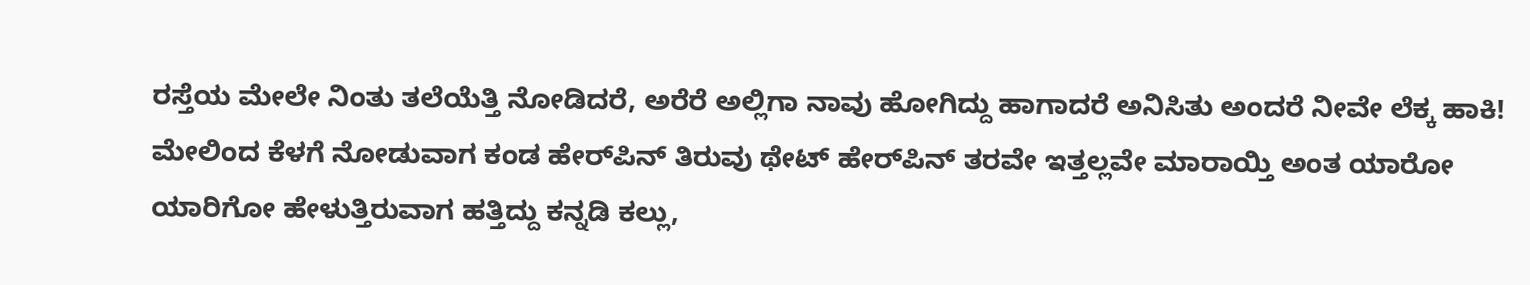ರಸ್ತೆಯ ಮೇಲೇ ನಿಂತು ತಲೆಯೆತ್ತಿ ನೋಡಿದರೆ, ಅರೆರೆ ಅಲ್ಲಿಗಾ ನಾವು ಹೋಗಿದ್ದು ಹಾಗಾದರೆ ಅನಿಸಿತು ಅಂದರೆ ನೀವೇ ಲೆಕ್ಕ ಹಾಕಿ! ಮೇಲಿಂದ ಕೆಳಗೆ ನೋಡುವಾಗ ಕಂಡ ಹೇರ್‌ಪಿನ್ ತಿರುವು ಥೇಟ್ ಹೇರ್‌ಪಿನ್ ತರವೇ ಇತ್ತಲ್ಲವೇ ಮಾರಾಯ್ತಿ ಅಂತ ಯಾರೋ ಯಾರಿಗೋ ಹೇಳುತ್ತಿರುವಾಗ ಹತ್ತಿದ್ದು ಕನ್ನಡಿ ಕಲ್ಲು,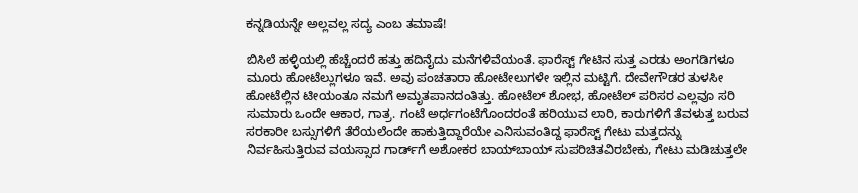ಕನ್ನಡಿಯನ್ನೇ ಅಲ್ಲವಲ್ಲ ಸದ್ಯ ಎಂಬ ತಮಾಷೆ!

ಬಿಸಿಲೆ ಹಳ್ಳಿಯಲ್ಲಿ ಹೆಚ್ಚೆಂದರೆ ಹತ್ತು ಹದಿನೈದು ಮನೆಗಳಿವೆಯಂತೆ. ಫಾರೆಸ್ಟ್ ಗೇಟಿನ ಸುತ್ತ ಎರಡು ಅಂಗಡಿಗಳೂ ಮೂರು ಹೋಟೆಲ್ಲುಗಳೂ ಇವೆ. ಅವು ಪಂಚತಾರಾ ಹೋಟೇಲುಗಳೇ ಇಲ್ಲಿನ ಮಟ್ಟಿಗೆ. ದೇವೇಗೌಡರ ತುಳಸೀ ಹೋಟೆಲ್ಲಿನ ಟೀಯಂತೂ ನಮಗೆ ಅಮೃತಪಾನದಂತಿತ್ತು. ಹೋಟೆಲ್ ಶೋಭ, ಹೋಟೆಲ್ ಪರಿಸರ ಎಲ್ಲವೂ ಸರಿ ಸುಮಾರು ಒಂದೇ ಆಕಾರ, ಗಾತ್ರ. ಗಂಟೆ ಅರ್ಧಗಂಟೆಗೊಂದರಂತೆ ಹರಿಯುವ ಲಾರಿ, ಕಾರುಗಳಿಗೆ ತೆವಳುತ್ತ ಬರುವ ಸರಕಾರೀ ಬಸ್ಸುಗಳಿಗೆ ತೆರೆಯಲೆಂದೇ ಹಾಕುತ್ತಿದ್ದಾರೆಯೇ ಎನಿಸುವಂತಿದ್ದ ಫಾರೆಸ್ಟ್ ಗೇಟು ಮತ್ತದನ್ನು ನಿರ್ವಹಿಸುತ್ತಿರುವ ವಯಸ್ಸಾದ ಗಾರ್ಡ್‌ಗೆ ಅಶೋಕರ ಬಾಯ್‌ಬಾಯ್ ಸುಪರಿಚಿತವಿರಬೇಕು, ಗೇಟು ಮಡಿಚುತ್ತಲೇ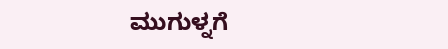ಮುಗುಳ್ನಗೆ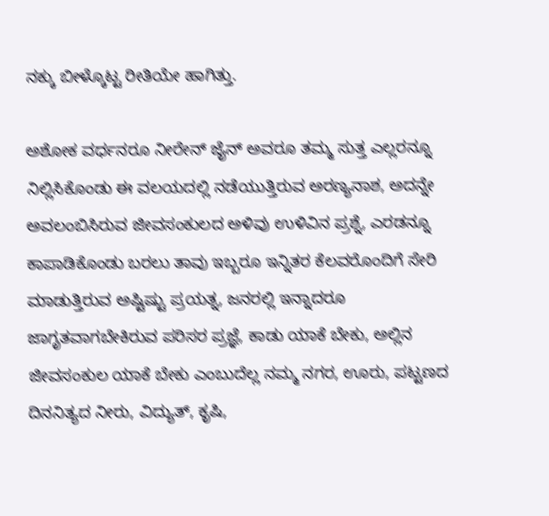ನಕ್ಕು ಬೀಳ್ಕೊಟ್ಟ ರೀತಿಯೇ ಹಾಗಿತ್ತು.

ಅಶೋಕ ವರ್ಧನರೂ ನೀರೇನ್ ಜೈನ್ ಅವರೂ ತಮ್ಮ ಸುತ್ತ ಎಲ್ಲರನ್ನೂ ನಿಲ್ಲಿಸಿಕೊಂಡು ಈ ವಲಯದಲ್ಲಿ ನಡೆಯುತ್ತಿರುವ ಅರಣ್ಯನಾಶ, ಅದನ್ನೇ ಅವಲಂಬಿಸಿರುವ ಜೀವಸಂಕುಲದ ಅಳಿವು ಉಳಿವಿನ ಪ್ರಶ್ನೆ, ಎರಡನ್ನೂ ಕಾಪಾಡಿಕೊಂಡು ಬರಲು ತಾವು ಇಬ್ಬರೂ ಇನ್ನಿತರ ಕೆಲವರೊಂದಿಗೆ ಸೇರಿ ಮಾಡುತ್ತಿರುವ ಅಷ್ಟಿಷ್ಟು ಪ್ರಯತ್ನ, ಜನರಲ್ಲಿ ಇನ್ನಾದರೂ ಜಾಗೃತವಾಗಬೇಕಿರುವ ಪರಿಸರ ಪ್ರಜ್ಞೆ, ಕಾಡು ಯಾಕೆ ಬೇಕು, ಅಲ್ಲಿನ ಜೀವಸಂಕುಲ ಯಾಕೆ ಬೇಕು ಎಂಬುದೆಲ್ಲ ನಮ್ಮ ನಗರ, ಊರು, ಪಟ್ಟಣದ ದಿನನಿತ್ಯದ ನೀರು, ವಿದ್ಯುತ್, ಕೃಷಿ,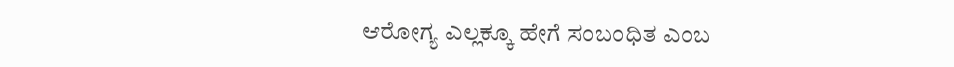ಆರೋಗ್ಯ ಎಲ್ಲಕ್ಕೂ ಹೇಗೆ ಸಂಬಂಧಿತ ಎಂಬ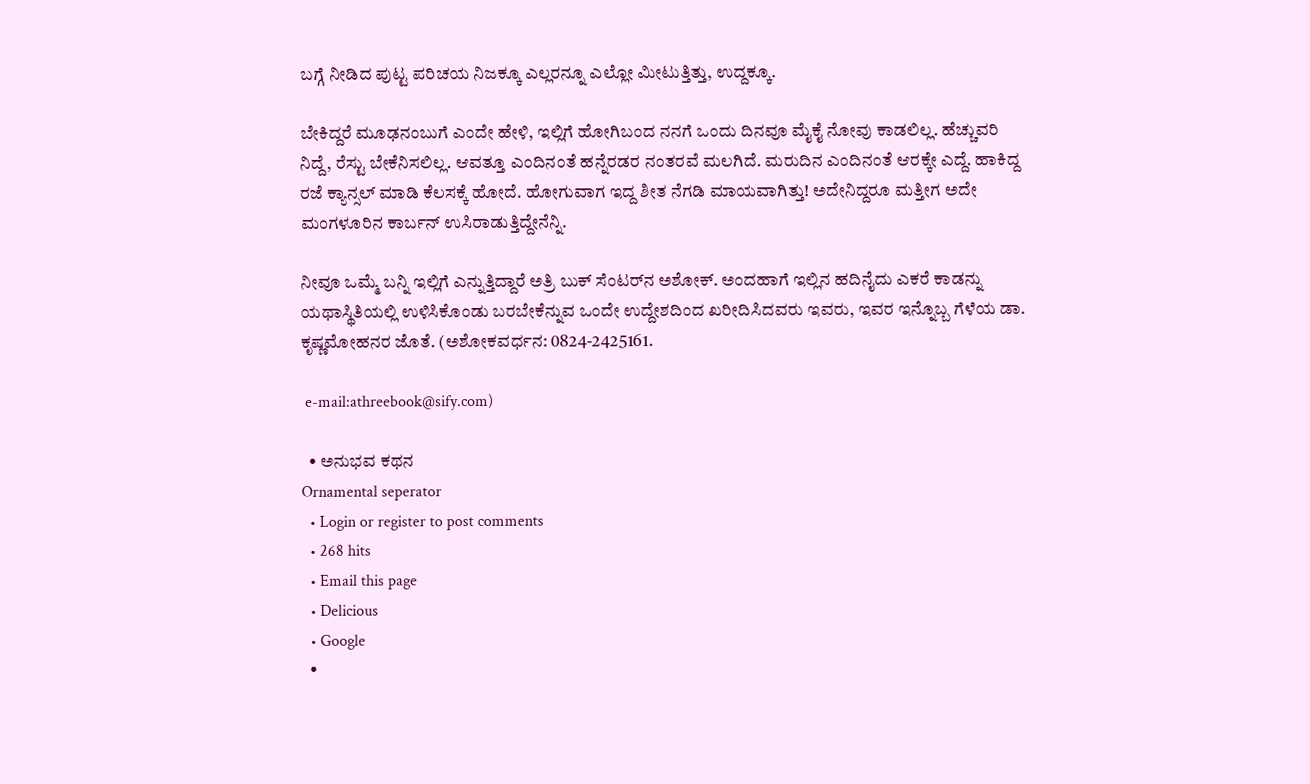ಬಗ್ಗೆ ನೀಡಿದ ಪುಟ್ಟ ಪರಿಚಯ ನಿಜಕ್ಕೂ ಎಲ್ಲರನ್ನೂ ಎಲ್ಲೋ ಮೀಟುತ್ತಿತ್ತು, ಉದ್ದಕ್ಕೂ.

ಬೇಕಿದ್ದರೆ ಮೂಢನಂಬುಗೆ ಎಂದೇ ಹೇಳಿ, ಇಲ್ಲಿಗೆ ಹೋಗಿಬಂದ ನನಗೆ ಒಂದು ದಿನವೂ ಮೈಕೈ ನೋವು ಕಾಡಲಿಲ್ಲ. ಹೆಚ್ಚುವರಿ ನಿದ್ದೆ, ರೆಸ್ಟು ಬೇಕೆನಿಸಲಿಲ್ಲ. ಆವತ್ತೂ ಎಂದಿನಂತೆ ಹನ್ನೆರಡರ ನಂತರವೆ ಮಲಗಿದೆ. ಮರುದಿನ ಎಂದಿನಂತೆ ಆರಕ್ಕೇ ಎದ್ದೆ. ಹಾಕಿದ್ದ ರಜೆ ಕ್ಯಾನ್ಸಲ್ ಮಾಡಿ ಕೆಲಸಕ್ಕೆ ಹೋದೆ. ಹೋಗುವಾಗ ಇದ್ದ ಶೀತ ನೆಗಡಿ ಮಾಯವಾಗಿತ್ತು! ಅದೇನಿದ್ದರೂ ಮತ್ತೀಗ ಅದೇ ಮಂಗಳೂರಿನ ಕಾರ್ಬನ್ ಉಸಿರಾಡುತ್ತಿದ್ದೇನೆನ್ನಿ.

ನೀವೂ ಒಮ್ಮೆ ಬನ್ನಿ ಇಲ್ಲಿಗೆ ಎನ್ನುತ್ತಿದ್ದಾರೆ ಅತ್ರಿ ಬುಕ್ ಸೆಂಟರ್‌ನ ಅಶೋಕ್. ಅಂದಹಾಗೆ ಇಲ್ಲಿನ ಹದಿನೈದು ಎಕರೆ ಕಾಡನ್ನು ಯಥಾಸ್ಥಿತಿಯಲ್ಲಿ ಉಳಿಸಿಕೊಂಡು ಬರಬೇಕೆನ್ನುವ ಒಂದೇ ಉದ್ದೇಶದಿಂದ ಖರೀದಿಸಿದವರು ಇವರು, ಇವರ ಇನ್ನೊಬ್ಬ ಗೆಳೆಯ ಡಾ. ಕೃಷ್ಣಮೋಹನರ ಜೊತೆ. (ಅಶೋಕವರ್ಧನ: 0824-2425161.

 e-mail:athreebook@sify.com)

  • ಅನುಭವ ಕಥನ
Ornamental seperator
  • Login or register to post comments
  • 268 hits
  • Email this page
  • Delicious
  • Google
  •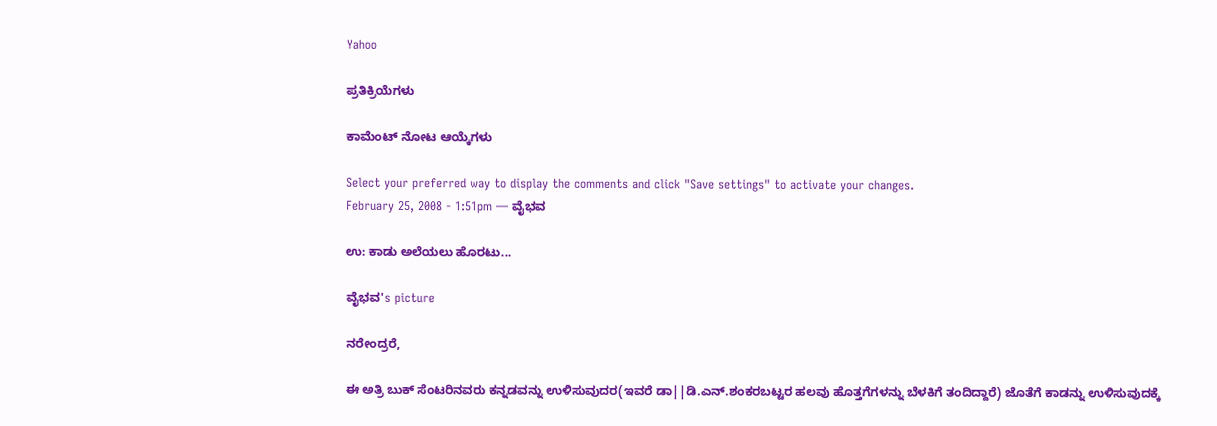Yahoo

ಪ್ರತಿಕ್ರಿಯೆಗಳು

ಕಾಮೆಂಟ್ ನೋಟ ಆಯ್ಕೆಗಳು

Select your preferred way to display the comments and click "Save settings" to activate your changes.
February 25, 2008 - 1:51pm — ವೈಭವ

ಉ: ಕಾಡು ಅಲೆಯಲು ಹೊರಟು...

ವೈಭವ's picture

ನರೇಂದ್ರರೆ,

ಈ ಅತ್ರಿ ಬುಕ್ ಸೆಂಟರಿನವರು ಕನ್ನಡವನ್ನು ಉಳಿಸುವುದರ(ಇವರೆ ಡಾ||ಡಿ.ಎನ್.ಶಂಕರಬಟ್ಟರ ಹಲವು ಹೊತ್ತಗೆಗಳನ್ನು ಬೆಳಕಿಗೆ ತಂದಿದ್ದಾರೆ) ಜೊತೆಗೆ ಕಾಡನ್ನು ಉಳಿಸುವುದಕ್ಕೆ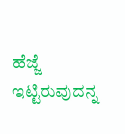ಹೆಜ್ಜೆ ಇಟ್ಟಿರುವುದನ್ನ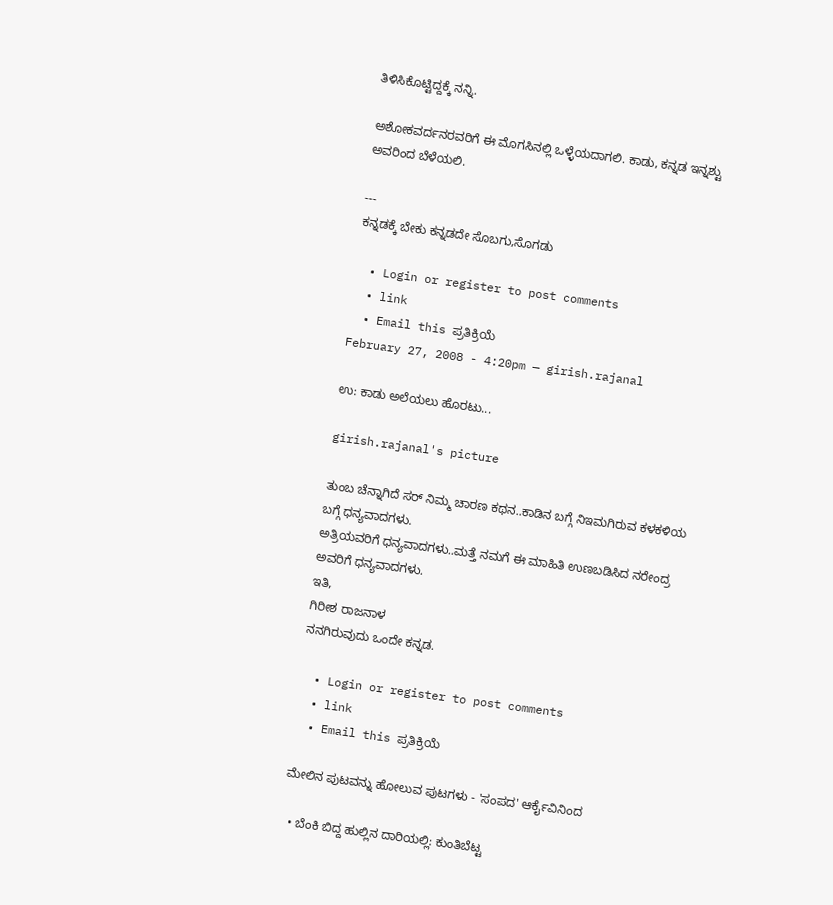ತಿಳಿಸಿಕೊಟ್ಟಿದ್ದಕ್ಕೆ ನನ್ನಿ.

ಅಶೋಕವರ್ದನರವರಿಗೆ ಈ ಮೊಗಸಿನಲ್ಲಿ ಒಳ್ಳೆಯದಾಗಲಿ. ಕಾಡು, ಕನ್ನಡ ಇನ್ನಶ್ಟು ಅವರಿಂದ ಬೆಳೆಯಲಿ.

---
ಕನ್ನಡಕ್ಕೆ ಬೇಕು ಕನ್ನಡದೇ ಸೊಬಗು,ಸೊಗಡು

  • Login or register to post comments
  • link
  • Email this ಪ್ರತಿಕ್ರಿಯೆ
February 27, 2008 - 4:20pm — girish.rajanal

ಉ: ಕಾಡು ಅಲೆಯಲು ಹೊರಟು...

girish.rajanal's picture

ತುಂಬ ಚೆನ್ನಾಗಿದೆ ಸರ್‍ ನಿಮ್ಮ ಚಾರಣ ಕಥನ..ಕಾಡಿನ ಬಗ್ಗೆ ನಿಇಮಗಿರುವ ಕಳಕಳಿಯ ಬಗ್ಗೆ ಧನ್ಯವಾದಗಳು.
ಅತ್ರಿಯವರಿಗೆ ಧನ್ಯವಾದಗಳು..ಮತ್ತೆ ನಮಗೆ ಈ ಮಾಹಿತಿ ಉಣಬಡಿಸಿದ ನರೇಂದ್ರ ಅವರಿಗೆ ಧನ್ಯವಾದಗಳು.
ಇತಿ,
ಗಿರೀಶ ರಾಜನಾಳ
ನನಗಿರುವುದು ಒಂದೇ ಕನ್ನಡ.

  • Login or register to post comments
  • link
  • Email this ಪ್ರತಿಕ್ರಿಯೆ

ಮೇಲಿನ ಪುಟವನ್ನು ಹೋಲುವ ಪುಟಗಳು - 'ಸಂಪದ' ಆರ್ಕೈವಿನಿಂದ

  • ಬೆಂಕಿ ಬಿದ್ದ ಹುಲ್ಲಿನ ದಾರಿಯಲ್ಲಿ: ಕುಂತಿಬೆಟ್ಟ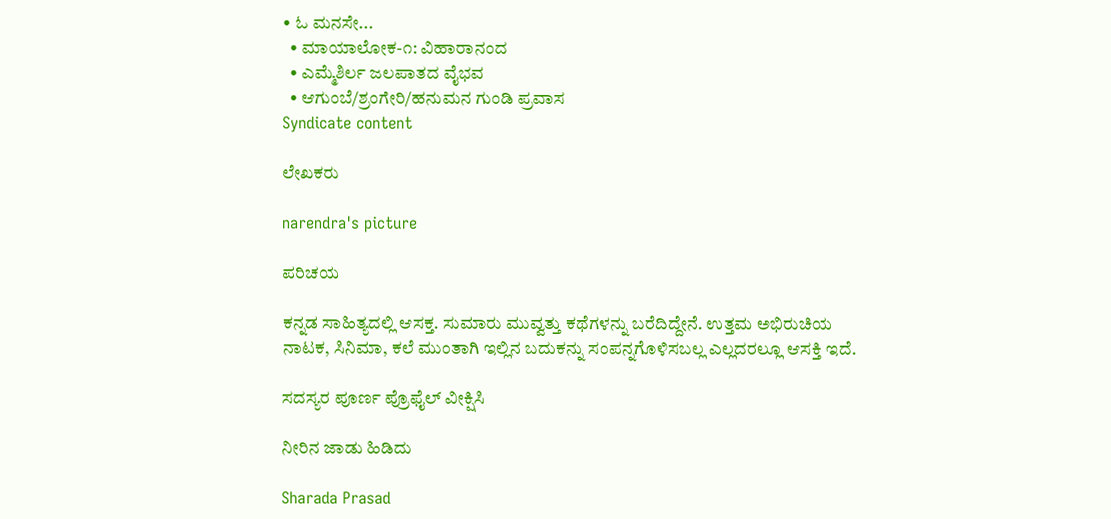• ಓ ಮನಸೇ...
  • ಮಾಯಾಲೋಕ-೧: ವಿಹಾರಾನಂದ
  • ಎಮ್ಮೆಶಿರ್ಲ ಜಲಪಾತದ ವೈಭವ
  • ಆಗುಂಬೆ/ಶ್ರಂಗೇರಿ/ಹನುಮನ ಗುಂಡಿ ಪ್ರವಾಸ
Syndicate content

ಲೇಖಕರು

narendra's picture

ಪರಿಚಯ

ಕನ್ನಡ ಸಾಹಿತ್ಯದಲ್ಲಿ ಆಸಕ್ತ. ಸುಮಾರು ಮುವ್ವತ್ತು ಕಥೆಗಳನ್ನು ಬರೆದಿದ್ದೇನೆ. ಉತ್ತಮ ಅಭಿರುಚಿಯ ನಾಟಕ, ಸಿನಿಮಾ, ಕಲೆ ಮುಂತಾಗಿ ಇಲ್ಲಿನ ಬದುಕನ್ನು ಸಂಪನ್ನಗೊಳಿಸಬಲ್ಲ ಎಲ್ಲದರಲ್ಲೂ ಆಸಕ್ತಿ ಇದೆ.

ಸದಸ್ಯರ ಪೂರ್ಣ ಪ್ರೊಫೈಲ್ ವೀಕ್ಷಿಸಿ

ನೀರಿನ ಜಾಡು ಹಿಡಿದು

Sharada Prasad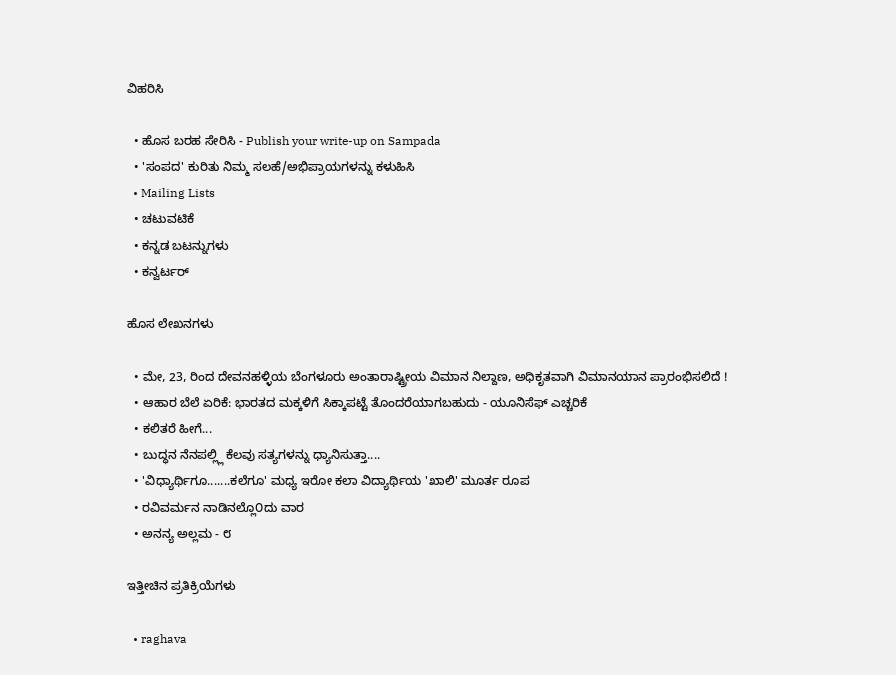ವಿಹರಿಸಿ

  • ಹೊಸ ಬರಹ ಸೇರಿಸಿ - Publish your write-up on Sampada
  • 'ಸಂಪದ' ಕುರಿತು ನಿಮ್ಮ ಸಲಹೆ/ಅಭಿಪ್ರಾಯಗಳನ್ನು ಕಳುಹಿಸಿ
  • Mailing Lists
  • ಚಟುವಟಿಕೆ
  • ಕನ್ನಡ ಬಟನ್ನುಗಳು
  • ಕನ್ವರ್ಟರ್

ಹೊಸ ಲೇಖನಗಳು

  • ಮೇ, 23, ರಿಂದ ದೇವನಹಳ್ಳಿಯ ಬೆಂಗಳೂರು ಅಂತಾರಾಷ್ಟ್ರೀಯ ವಿಮಾನ ನಿಲ್ದಾಣ, ಅಧಿಕೃತವಾಗಿ ವಿಮಾನಯಾನ ಪ್ರಾರಂಭಿಸಲಿದೆ !
  • ಆಹಾರ ಬೆಲೆ ಏರಿಕೆ: ಭಾರತದ ಮಕ್ಕಳಿಗೆ ಸಿಕ್ಕಾಪಟ್ಟೆ ತೊಂದರೆಯಾಗಬಹುದು - ಯೂನಿಸೆಫ್ ಎಚ್ಚರಿಕೆ
  • ಕಲಿತರೆ ಹೀಗೆ...
  • ಬುದ್ಧನ ನೆನಪಲ್ಲ್ಲಿ ಕೆಲವು ಸತ್ಯಗಳನ್ನು ಧ್ಯಾನಿಸುತ್ತಾ....
  • 'ವಿಧ್ಯಾರ್ಥಿಗೂ.......ಕಲೆಗೂ' ಮಧ್ಯ ಇರೋ ಕಲಾ ವಿದ್ಯಾರ್ಥಿಯ 'ಖಾಲಿ' ಮೂರ್ತ ರೂಪ
  • ರವಿವರ್ಮನ ನಾಡಿನಲ್ಲೊ೦ದು ವಾರ
  • ಅನನ್ಯ ಅಲ್ಲಮ - ೮

ಇತ್ತೀಚಿನ ಪ್ರತಿಕ್ರಿಯೆಗಳು

  • raghava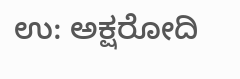ಉ: ಅಕ್ಷರೋದಿ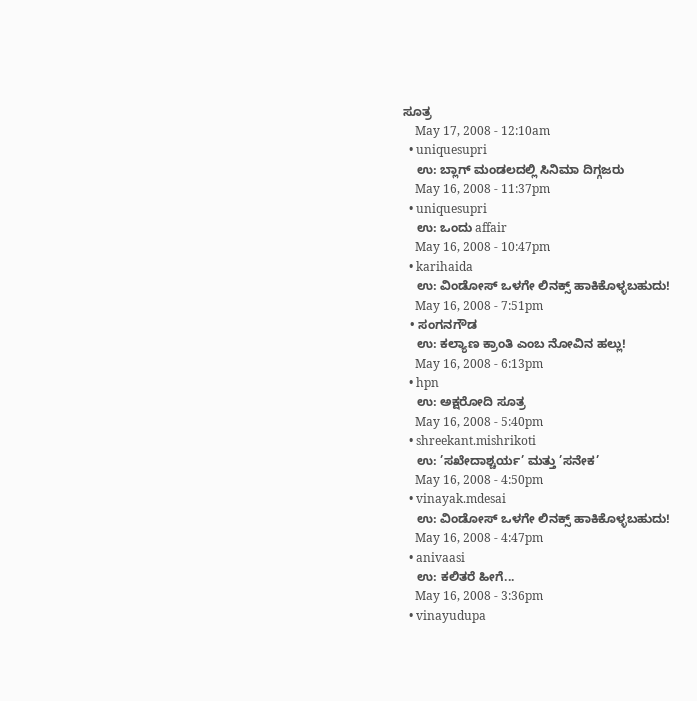ಸೂತ್ರ
    May 17, 2008 - 12:10am
  • uniquesupri
    ಉ: ಬ್ಲಾಗ್ ಮಂಡಲದಲ್ಲಿ ಸಿನಿಮಾ ದಿಗ್ಗಜರು
    May 16, 2008 - 11:37pm
  • uniquesupri
    ಉ: ಒಂದು affair
    May 16, 2008 - 10:47pm
  • karihaida
    ಉ: ವಿಂಡೋಸ್ ಒಳಗೇ ಲಿನಕ್ಸ್ ಹಾಕಿಕೊಳ್ಳಬಹುದು!
    May 16, 2008 - 7:51pm
  • ಸಂಗನಗೌಡ
    ಉ: ಕಲ್ಯಾಣ ಕ್ರಾಂತಿ ಎಂಬ ನೋವಿನ ಹಲ್ಲು!
    May 16, 2008 - 6:13pm
  • hpn
    ಉ: ಅಕ್ಷರೋದಿ ಸೂತ್ರ
    May 16, 2008 - 5:40pm
  • shreekant.mishrikoti
    ಉ: ’ಸಖೇದಾಶ್ಚರ್ಯ’ ಮತ್ತು ’ಸನೇಕ’
    May 16, 2008 - 4:50pm
  • vinayak.mdesai
    ಉ: ವಿಂಡೋಸ್ ಒಳಗೇ ಲಿನಕ್ಸ್ ಹಾಕಿಕೊಳ್ಳಬಹುದು!
    May 16, 2008 - 4:47pm
  • anivaasi
    ಉ: ಕಲಿತರೆ ಹೀಗೆ...
    May 16, 2008 - 3:36pm
  • vinayudupa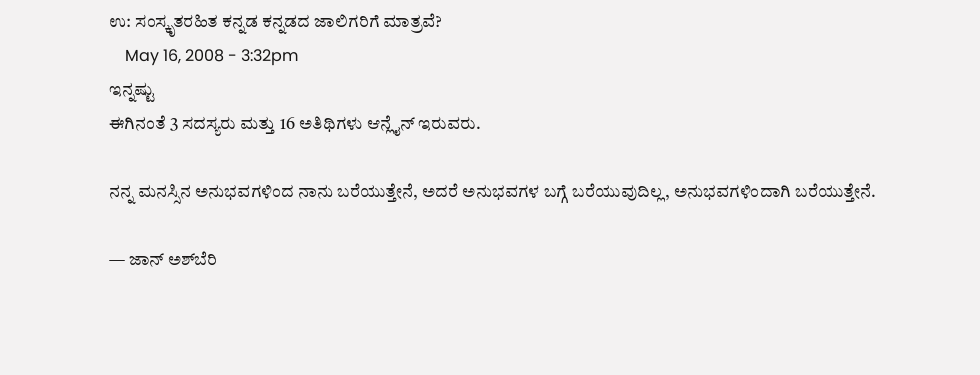ಉ: ಸಂಸ್ಕೃತರಹಿತ ಕನ್ನಡ ಕನ್ನಡದ ಜಾಲಿಗರಿಗೆ ಮಾತ್ರವೆ?
    May 16, 2008 - 3:32pm
ಇನ್ನಷ್ಟು
ಈಗಿನಂತೆ 3 ಸದಸ್ಯರು ಮತ್ತು 16 ಅತಿಥಿಗಳು ಆನ್ಲೈನ್ ಇರುವರು.

ನನ್ನ ಮನಸ್ಸಿನ ಅನುಭವಗಳಿಂದ ನಾನು ಬರೆಯುತ್ತೇನೆ, ಅದರೆ ಅನುಭವಗಳ ಬಗ್ಗೆ ಬರೆಯುವುದಿಲ್ಲ, ಅನುಭವಗಳಿಂದಾಗಿ ಬರೆಯುತ್ತೇನೆ.

— ಜಾನ್ ಅಶ್‌ಬೆರಿ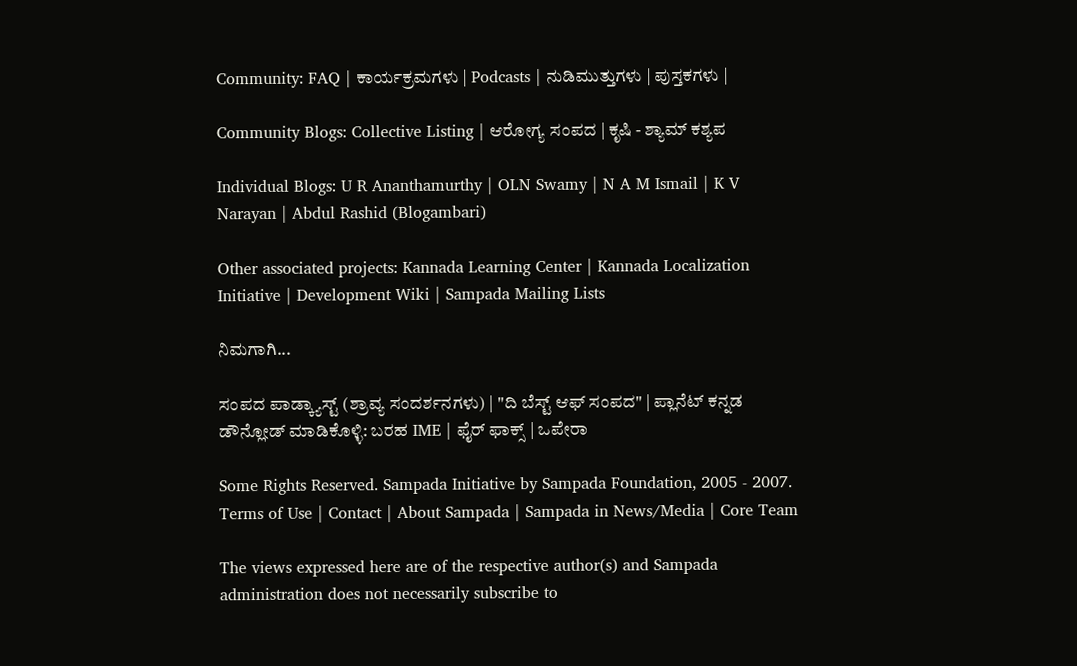Community: FAQ | ಕಾರ್ಯಕ್ರಮಗಳು | Podcasts | ನುಡಿಮುತ್ತುಗಳು | ಪುಸ್ತಕಗಳು |

Community Blogs: Collective Listing | ಆರೋಗ್ಯ ಸಂಪದ | ಕೃಷಿ - ಶ್ಯಾಮ್ ಕಶ್ಯಪ

Individual Blogs: U R Ananthamurthy | OLN Swamy | N A M Ismail | K V Narayan | Abdul Rashid (Blogambari)

Other associated projects: Kannada Learning Center | Kannada Localization Initiative | Development Wiki | Sampada Mailing Lists

ನಿಮಗಾಗಿ...

ಸಂಪದ ಪಾಡ್ಕ್ಯಾಸ್ಟ್ (ಶ್ರಾವ್ಯ ಸಂದರ್ಶನಗಳು) | "ದಿ ಬೆಸ್ಟ್ ಆಫ್ ಸಂಪದ" | ಪ್ಲಾನೆಟ್ ಕನ್ನಡ
ಡೌನ್ಲೋಡ್ ಮಾಡಿಕೊಳ್ಳಿ: ಬರಹ IME | ಫೈರ್ ಫಾಕ್ಸ್ | ಒಪೇರಾ

Some Rights Reserved. Sampada Initiative by Sampada Foundation, 2005 - 2007.
Terms of Use | Contact | About Sampada | Sampada in News/Media | Core Team

The views expressed here are of the respective author(s) and Sampada administration does not necessarily subscribe to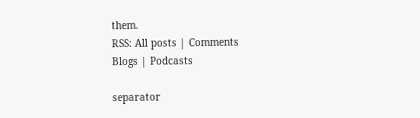them.
RSS: All posts | Comments
Blogs | Podcasts

separator